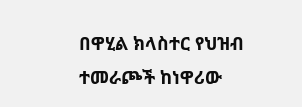በዋሂል ክላስተር የህዝብ ተመራጮች ከነዋሪው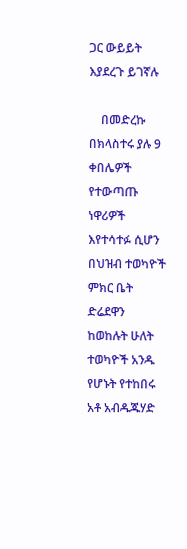ጋር ውይይት እያደረጉ ይገኛሉ

    በመድረኩ በክላስተሩ ያሉ 9 ቀበሌዎች የተውጣጡ ነዋሪዎች እየተሳተፉ ሲሆን በህዝብ ተወካዮች ምክር ቤት ድሬደዋን ከወከሉት ሁለት ተወካዮች አንዱ የሆኑት የተከበሩ አቶ አብዱጁሃድ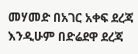መሃመድ በአገር አቀፍ ደረጃ እንዲሁም በድሬደዋ ደረጃ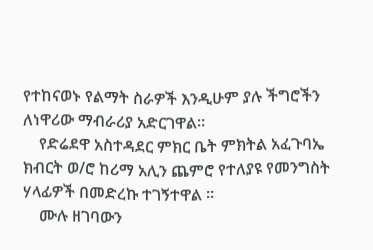የተከናወኑ የልማት ስራዎች እንዲሁም ያሉ ችግሮችን ለነዋሪው ማብራሪያ አድርገዋል።
    የድሬደዋ አስተዳደር ምክር ቤት ምክትል አፈጉባኤ ክብርት ወ/ሮ ከሪማ አሊን ጨምሮ የተለያዩ የመንግስት ሃላፊዎች በመድረኩ ተገኝተዋል ።
    ሙሉ ዘገባውን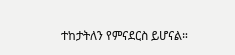ተከታትለን የምናደርስ ይሆናል።